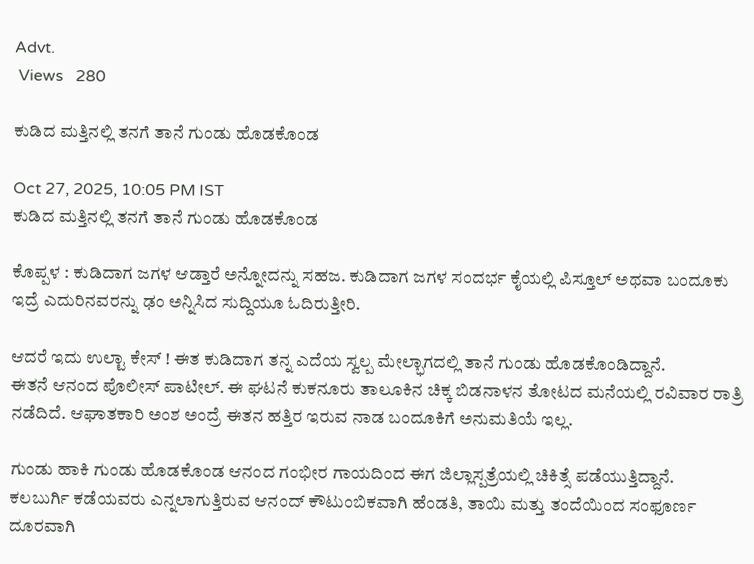Advt.
 Views   280

ಕುಡಿದ ಮತ್ತಿನಲ್ಲಿ ತನಗೆ ತಾನೆ ಗುಂಡು ಹೊಡಕೊಂಡ

Oct 27, 2025, 10:05 PM IST
ಕುಡಿದ ಮತ್ತಿನಲ್ಲಿ ತನಗೆ ತಾನೆ ಗುಂಡು ಹೊಡಕೊಂಡ

ಕೊಪ್ಪಳ : ಕುಡಿದಾಗ ಜಗಳ ಆಡ್ತಾರೆ ಅನ್ನೋದನ್ನು ಸಹಜ. ಕುಡಿದಾಗ ಜಗಳ ಸಂದರ್ಭ ಕೈಯಲ್ಲಿ ಪಿಸ್ತೂಲ್ ಅಥವಾ ಬಂದೂಕು ಇದ್ರೆ ಎದುರಿನವರನ್ನು ಢಂ ಅನ್ನಿಸಿದ ಸುದ್ದಿಯೂ ಓದಿರುತ್ತೀರಿ.

ಆದರೆ ಇದು ಉಲ್ಟಾ ಕೇಸ್ ! ಈತ ಕುಡಿದಾಗ ತನ್ನ ಎದೆಯ ಸ್ವಲ್ಪ ಮೇಲ್ಭಾಗದಲ್ಲಿ ತಾನೆ ಗುಂಡು ಹೊಡಕೊಂಡಿದ್ದಾನೆ.
ಈತನೆ ಆನಂದ ಪೊಲೀಸ್ ಪಾಟೀಲ್. ಈ ಘಟನೆ ಕುಕನೂರು ತಾಲೂಕಿನ ಚಿಕ್ಕ ಬಿಡನಾಳನ ತೋಟದ ಮನೆಯಲ್ಲಿ ರವಿವಾರ ರಾತ್ರಿ ನಡೆದಿದೆ. ಆಘಾತಕಾರಿ ಅಂಶ ಅಂದ್ರೆ ಈತನ ಹತ್ತಿರ ಇರುವ ನಾಡ ಬಂದೂಕಿಗೆ ಅನುಮತಿಯೆ ಇಲ್ಲ.

ಗುಂಡು ಹಾಕಿ ಗುಂಡು ಹೊಡಕೊಂಡ ಆನಂದ ಗಂಭೀರ ಗಾಯದಿಂದ ಈಗ ಜಿಲ್ಲಾಸ್ಪತ್ರೆಯಲ್ಲಿ ಚಿಕಿತ್ಸೆ ಪಡೆಯುತ್ತಿದ್ದಾನೆ.
ಕಲಬುರ್ಗಿ ಕಡೆಯವರು ಎನ್ನಲಾಗುತ್ತಿರುವ ಆನಂದ್ ಕೌಟುಂಬಿಕವಾಗಿ ಹೆಂಡತಿ, ತಾಯಿ ಮತ್ತು ತಂದೆಯಿಂದ ಸಂಫೂರ್ಣ ದೂರವಾಗಿ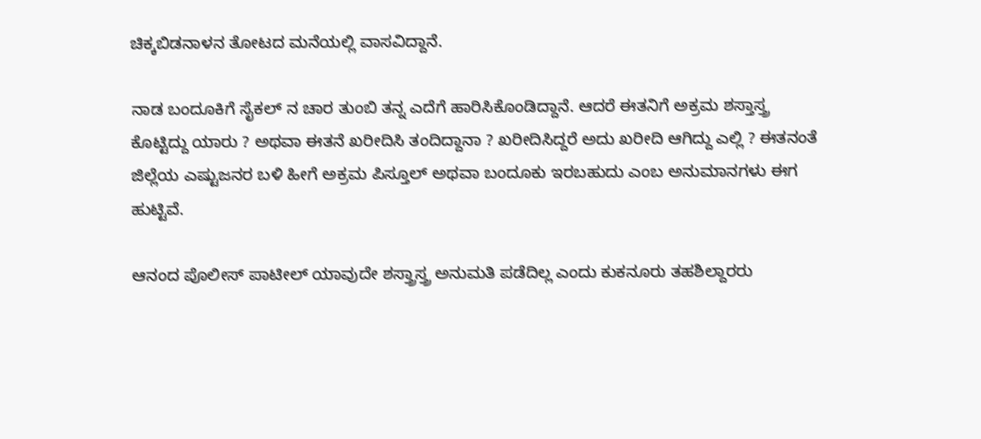ಚಿಕ್ಕಬಿಡನಾಳನ ತೋಟದ ಮನೆಯಲ್ಲಿ ವಾಸವಿದ್ದಾನೆ.

ನಾಡ ಬಂದೂಕಿಗೆ ಸೈಕಲ್ ನ ಚಾರ ತುಂಬಿ ತನ್ನ ಎದೆಗೆ ಹಾರಿಸಿಕೊಂಡಿದ್ದಾನೆ. ಆದರೆ ಈತನಿಗೆ ಅಕ್ರಮ ಶಸ್ತಾಸ್ತ್ರ ಕೊಟ್ಟಿದ್ದು ಯಾರು ? ಅಥವಾ ಈತನೆ ಖರೀದಿಸಿ ತಂದಿದ್ದಾನಾ ? ಖರೀದಿಸಿದ್ದರೆ ಅದು ಖರೀದಿ ಆಗಿದ್ದು ಎಲ್ಲಿ ? ಈತನಂತೆ ಜಿಲ್ಲೆಯ ಎಷ್ಟುಜನರ ಬಳಿ ಹೀಗೆ ಅಕ್ರಮ ಪಿಸ್ತೂಲ್ ಅಥವಾ ಬಂದೂಕು ಇರಬಹುದು ಎಂಬ ಅನುಮಾನಗಳು ಈಗ ಹುಟ್ಟಿವೆ.

ಆನಂದ ಪೊಲೀಸ್ ಪಾಟೀಲ್ ಯಾವುದೇ ಶಸ್ತ್ರಾಸ್ತ್ರ ಅನುಮತಿ ಪಡೆದಿಲ್ಲ ಎಂದು ಕುಕನೂರು ತಹಶಿಲ್ದಾರರು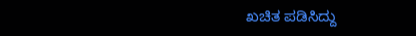ಖಚಿತ ಪಡಿಸಿದ್ದು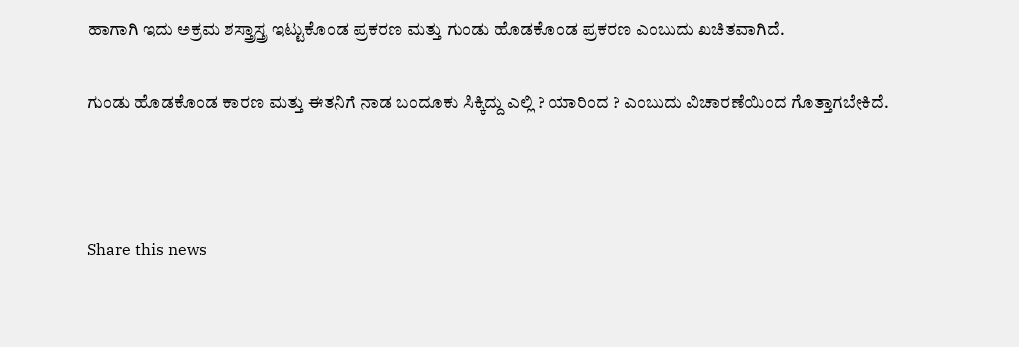ಹಾಗಾಗಿ ಇದು ಅಕ್ರಮ ಶಸ್ತ್ರಾಸ್ತ್ರ ಇಟ್ಟುಕೊಂಡ ಪ್ರಕರಣ ಮತ್ತು ಗುಂಡು ಹೊಡಕೊಂಡ ಪ್ರಕರಣ ಎಂಬುದು ಖಚಿತವಾಗಿದೆ.

ಗುಂಡು ಹೊಡಕೊಂಡ ಕಾರಣ ಮತ್ತು ಈತನಿಗೆ ನಾಡ ಬಂದೂಕು ಸಿಕ್ಕಿದ್ದು ಎಲ್ಲಿ ? ಯಾರಿಂದ ? ಎಂಬುದು ವಿಚಾರಣೆಯಿಂದ ಗೊತ್ತಾಗಬೇಕಿದೆ.



Share this news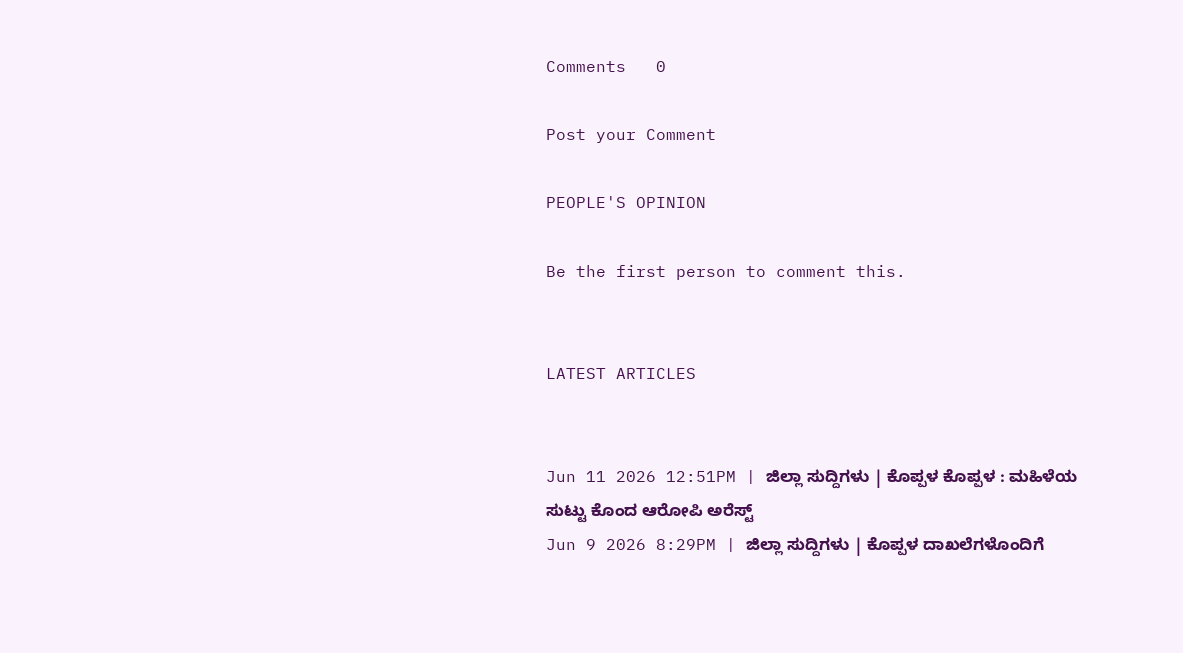Comments   0

Post your Comment

PEOPLE'S OPINION

Be the first person to comment this.


LATEST ARTICLES


Jun 11 2026 12:51PM | ಜಿಲ್ಲಾ ಸುದ್ದಿಗಳು | ಕೊಪ್ಪಳ ಕೊಪ್ಪಳ : ಮಹಿಳೆಯ ಸುಟ್ಟು ಕೊಂದ ಆರೋಪಿ ಅರೆಸ್ಟ್
Jun 9 2026 8:29PM | ಜಿಲ್ಲಾ ಸುದ್ದಿಗಳು | ಕೊಪ್ಪಳ ದಾಖಲೆಗಳೊಂದಿಗೆ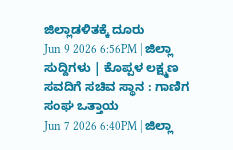ಜಿಲ್ಲಾಡಳಿತಕ್ಕೆ ದೂರು
Jun 9 2026 6:56PM | ಜಿಲ್ಲಾ ಸುದ್ದಿಗಳು | ಕೊಪ್ಪಳ ಲಕ್ಷ್ಮಣ ಸವದಿಗೆ ಸಚಿವ ಸ್ಥಾನ : ಗಾಣಿಗ ಸಂಘ ಒತ್ತಾಯ
Jun 7 2026 6:40PM | ಜಿಲ್ಲಾ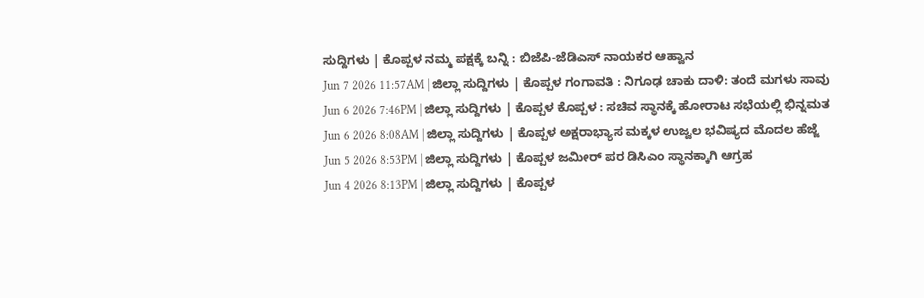ಸುದ್ದಿಗಳು | ಕೊಪ್ಪಳ ನಮ್ಮ ಪಕ್ಷಕ್ಕೆ ಬನ್ನಿ : ಬಿಜೆಪಿ-ಜೆಡಿಎಸ್ ನಾಯಕರ ಆಹ್ವಾನ
Jun 7 2026 11:57AM | ಜಿಲ್ಲಾ ಸುದ್ದಿಗಳು | ಕೊಪ್ಪಳ ಗಂಗಾವತಿ : ನಿಗೂಢ ಚಾಕು ದಾಳಿ: ತಂದೆ ಮಗಳು ಸಾವು
Jun 6 2026 7:46PM | ಜಿಲ್ಲಾ ಸುದ್ದಿಗಳು | ಕೊಪ್ಪಳ ಕೊಪ್ಪಳ : ಸಚಿವ ಸ್ಥಾನಕ್ಕೆ ಹೋರಾಟ ಸಭೆಯಲ್ಲಿ ಭಿನ್ನಮತ
Jun 6 2026 8:08AM | ಜಿಲ್ಲಾ ಸುದ್ದಿಗಳು | ಕೊಪ್ಪಳ ಅಕ್ಷರಾಭ್ಯಾಸ ಮಕ್ಕಳ ಉಜ್ವಲ ಭವಿಷ್ಯದ ಮೊದಲ ಹೆಜ್ಜೆ
Jun 5 2026 8:53PM | ಜಿಲ್ಲಾ ಸುದ್ದಿಗಳು | ಕೊಪ್ಪಳ ಜಮೀರ್ ಪರ ಡಿಸಿಎಂ ಸ್ಥಾನಕ್ಕಾಗಿ ಆಗ್ರಹ
Jun 4 2026 8:13PM | ಜಿಲ್ಲಾ ಸುದ್ದಿಗಳು | ಕೊಪ್ಪಳ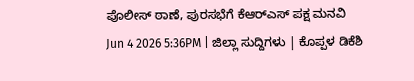ಪೊಲೀಸ್ ಠಾಣೆ, ಪುರಸಭೆಗೆ ಕೆಆರ್‌ಎಸ್ ಪಕ್ಷ ಮನವಿ
Jun 4 2026 5:36PM | ಜಿಲ್ಲಾ ಸುದ್ದಿಗಳು | ಕೊಪ್ಪಳ ಡಿಕೆಶಿ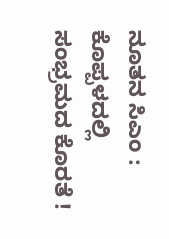ನೂತನ ಸಿಎಂ : ಕೊಪ್ಪಳದಲ್ಲಿ ಸಂಭ್ರಮದ ಕೊರತೆ !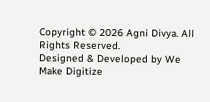Copyright © 2026 Agni Divya. All Rights Reserved.
Designed & Developed by We Make Digitize